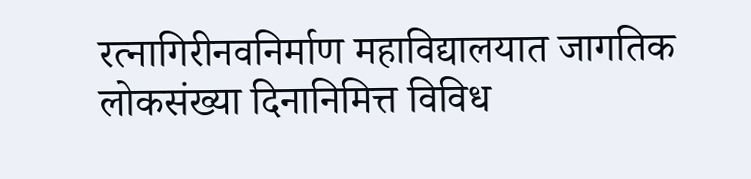रत्नागिरीनवनिर्माण महाविद्यालयात जागतिक लोकसंख्या दिनानिमित्त विविध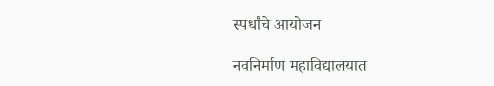स्पर्धांचे आयोजन

नवनिर्माण महाविद्यालयात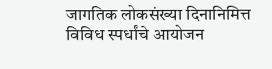जागतिक लोकसंख्या दिनानिमित्त विविध स्पर्धांचे आयोजन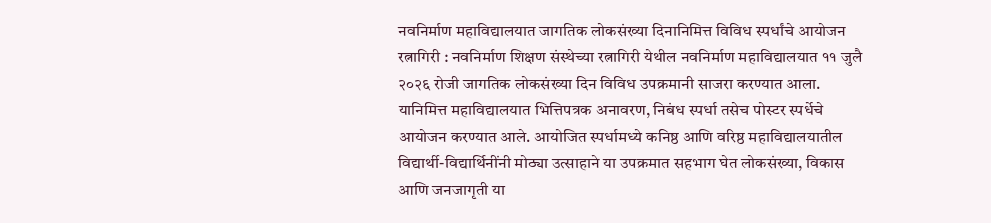नवनिर्माण महाविद्यालयात जागतिक लोकसंख्या दिनानिमित्त विविध स्पर्धांचे आयोजन
रत्नागिरी : नवनिर्माण शिक्षण संस्थेच्या रत्नागिरी येथील नवनिर्माण महाविद्यालयात ११ जुलै २०२६ रोजी जागतिक लोकसंख्या दिन विविध उपक्रमानी साजरा करण्यात आला. यानिमित्त महाविद्यालयात भित्तिपत्रक अनावरण, निबंध स्पर्धा तसेच पोस्टर स्पर्धेचे आयोजन करण्यात आले. आयोजित स्पर्धामध्ये कनिष्ठ आणि वरिष्ठ महाविद्यालयातील विद्यार्थी-विद्यार्थिनींनी मोठ्या उत्साहाने या उपक्रमात सहभाग घेत लोकसंख्या, विकास आणि जनजागृती या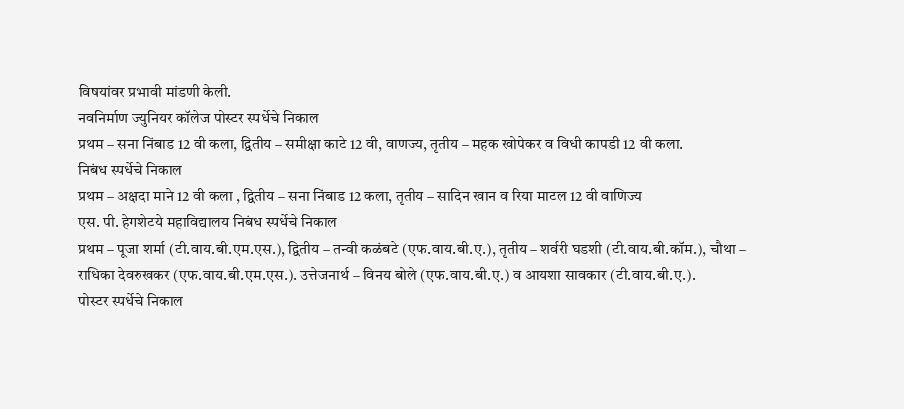विषयांवर प्रभावी मांडणी केली.
नवनिर्माण ज्युनियर कॉलेज पोस्टर स्पर्धेचे निकाल
प्रथम – सना निंबाड 12 वी कला, द्वितीय – समीक्षा काटे 12 वी, वाणज्य, तृतीय – महक खोपेकर व विधी कापडी 12 वी कला.
निबंध स्पर्धेचे निकाल
प्रथम – अक्षदा माने 12 वी कला , द्वितीय – सना निंबाड 12 कला, तृतीय – सादिन खान व रिया माटल 12 वी वाणिज्य
एस. पी. हेगशेटये महाविद्यालय निबंध स्पर्धेचे निकाल
प्रथम – पूजा शर्मा (टी.वाय.बी.एम.एस.), द्वितीय – तन्वी कळंबटे (एफ.वाय.बी.ए.), तृतीय – शर्वरी घडशी (टी.वाय.बी.कॉम.), चौथा – राधिका देवरुखकर (एफ.वाय.बी.एम.एस.). उत्तेजनार्थ – विनय बोले (एफ.वाय.बी.ए.) व आयशा सावकार (टी.वाय.बी.ए.).
पोस्टर स्पर्धेचे निकाल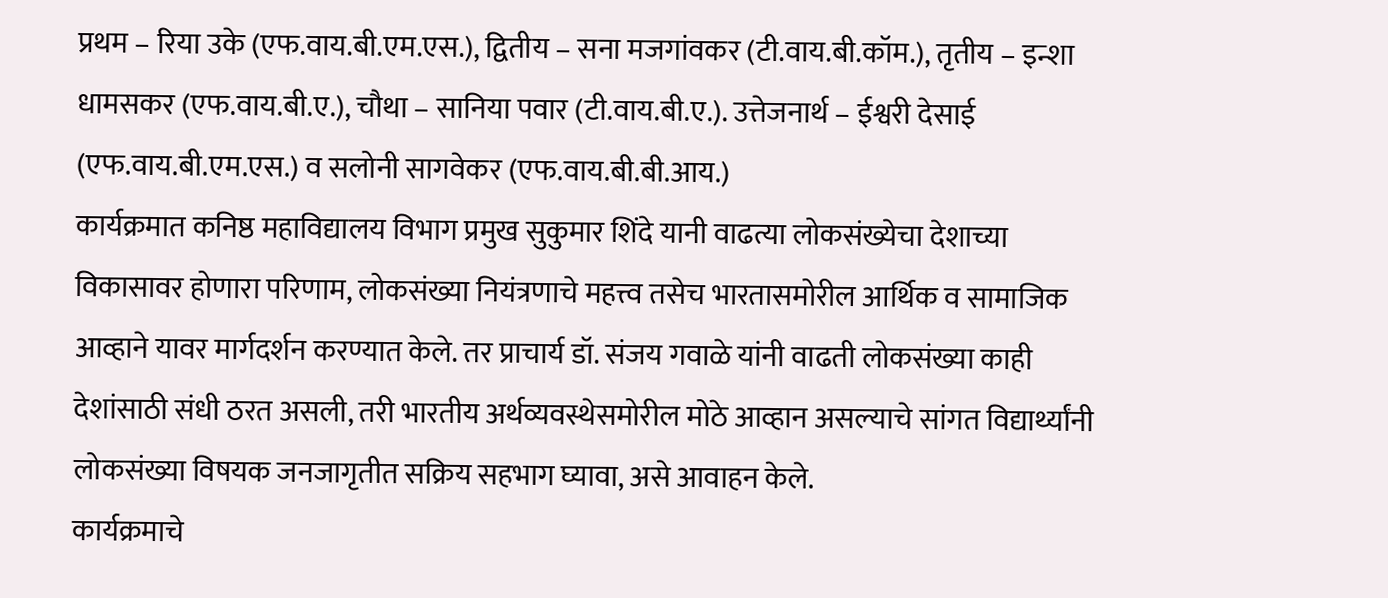प्रथम – रिया उके (एफ.वाय.बी.एम.एस.), द्वितीय – सना मजगांवकर (टी.वाय.बी.कॉम.), तृतीय – इन्शा धामसकर (एफ.वाय.बी.ए.), चौथा – सानिया पवार (टी.वाय.बी.ए.). उत्तेजनार्थ – ईश्वरी देसाई (एफ.वाय.बी.एम.एस.) व सलोनी सागवेकर (एफ.वाय.बी.बी.आय.)
कार्यक्रमात कनिष्ठ महाविद्यालय विभाग प्रमुख सुकुमार शिंदे यानी वाढत्या लोकसंख्येचा देशाच्या विकासावर होणारा परिणाम, लोकसंख्या नियंत्रणाचे महत्त्व तसेच भारतासमोरील आर्थिक व सामाजिक आव्हाने यावर मार्गदर्शन करण्यात केले. तर प्राचार्य डॉ. संजय गवाळे यांनी वाढती लोकसंख्या काही देशांसाठी संधी ठरत असली, तरी भारतीय अर्थव्यवस्थेसमोरील मोठे आव्हान असल्याचे सांगत विद्यार्थ्यांनी लोकसंख्या विषयक जनजागृतीत सक्रिय सहभाग घ्यावा, असे आवाहन केले.
कार्यक्रमाचे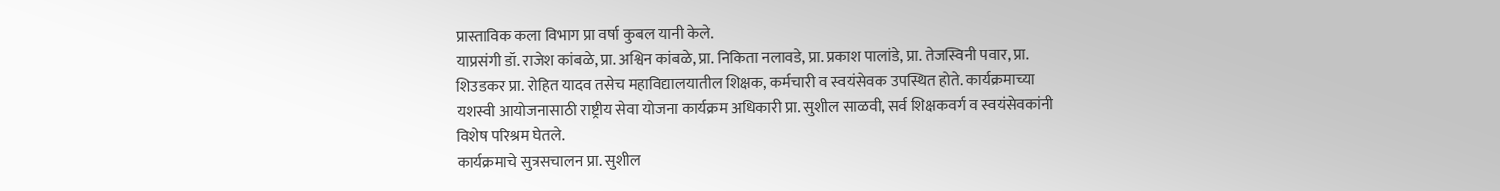प्रास्ताविक कला विभाग प्रा वर्षा कुबल यानी केले.
याप्रसंगी डॉ. राजेश कांबळे, प्रा. अश्विन कांबळे, प्रा. निकिता नलावडे, प्रा. प्रकाश पालांडे, प्रा. तेजस्विनी पवार, प्रा. शिउडकर प्रा. रोहित यादव तसेच महाविद्यालयातील शिक्षक, कर्मचारी व स्वयंसेवक उपस्थित होते. कार्यक्रमाच्या यशस्वी आयोजनासाठी राष्ट्रीय सेवा योजना कार्यक्रम अधिकारी प्रा. सुशील साळवी, सर्व शिक्षकवर्ग व स्वयंसेवकांनी विशेष परिश्रम घेतले.
कार्यक्रमाचे सुत्रसचालन प्रा. सुशील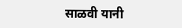साळवी यानी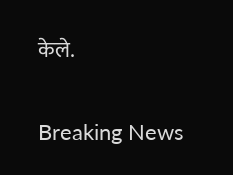केले.

Breaking News